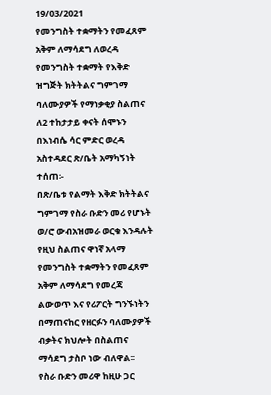19/03/2021
የመንግስት ተቋማትን የመፈጸም አቅም ለማሳደግ ለወረዳ የመንግስት ተቋማት የእቅድ ዝግጅት ክትትልና ግምገማ ባለሙያዎች የማነቃቂያ ስልጠና ለ2 ተከታታይ ቀናት ሰሞኑን በእነብሴ ሳር ምድር ወረዳ አስተዳደር ጽ/ቤት አማካኝነት ተሰጠ፡-
በጽ/ቤቱ የልማት እቅድ ክትትልና ግምገማ የስራ ቡድን መሪ የሆኑት ወ/ሮ ውብአዝመራ ወርቁ እንዳሉት የዚህ ስልጠና ዋነኛ አላማ የመንግስት ተቋማትን የመፈጸም አቅም ለማሳደግ የመረጃ ልውወጥ እና የሪፖርት ግንኙነትን በማጠናከር የዘርፉን ባለሙያዎች ብቃትና ክህሎት በስልጠና ማሳደግ ታስቦ ነው ብለዋል፡፡
የስራ ቡድን መሪዋ ከዚሁ ጋር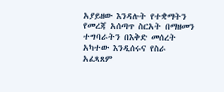አያይዘው እንዳሉት የተቋማትን የመረጃ አሰጣጥ ስርአት በማዘመን ተግባራትን በእቅድ መሰረት አካተው እንዲሰሩና የስራ አፈጻጸም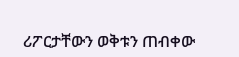ሪፖርታቸውን ወቅቱን ጠብቀው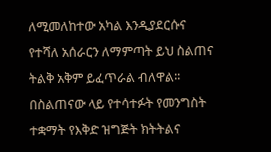ለሚመለከተው አካል እንዲያደርሱና የተሻለ አሰራርን ለማምጣት ይህ ስልጠና ትልቅ አቅም ይፈጥራል ብለዋል፡፡
በስልጠናው ላይ የተሳተፉት የመንግስት ተቋማት የእቅድ ዝግጅት ክትትልና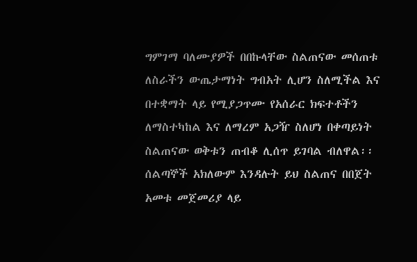ግምገማ ባለሙያዎች በበኩላቸው ስልጠናው መሰጠቱ ለስራችን ውጤታማነት ግብአት ሊሆን ስለሚችል እና በተቋማት ላይ የሚያጋጥሙ የአሰራር ክፍተቶችን ለማስተካከል እና ለማረም አጋዥ ስለሆነ በቀጣይነት ስልጠናው ወቅቱን ጠብቆ ሊሰጥ ይገባል ብለዋል፡፡
ሰልጣኞች አክለውም እንዳሉት ይህ ስልጠና በበጀት አመቱ መጀመሪያ ላይ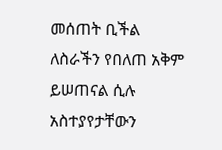መሰጠት ቢችል ለስራችን የበለጠ አቅም ይሠጠናል ሲሉ አስተያየታቸውን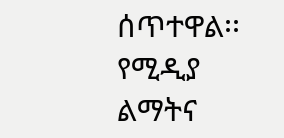ሰጥተዋል፡፡
የሚዲያ ልማትና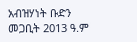አብዝሃነት ቡድን
መጋቢት 2013 ዓ.ም